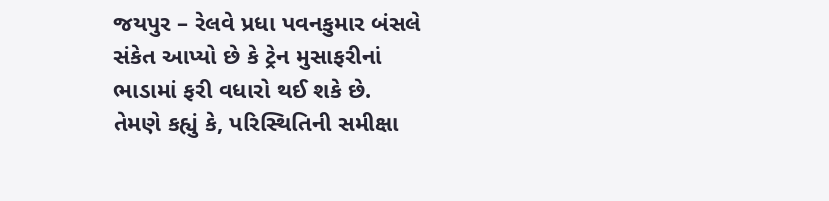જયપુર – રેલવે પ્રધા પવનકુમાર બંસલે સંકેત આપ્યો છે કે ટ્રેન મુસાફરીનાં ભાડામાં ફરી વધારો થઈ શકે છે.
તેમણે કહ્યું કે, પરિસ્થિતિની સમીક્ષા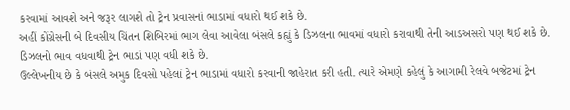કરવામાં આવશે અને જરૂર લાગશે તો ટ્રેન પ્રવાસનાં ભાડામાં વધારો થઈ શકે છે.
અહીં કોંગ્રેસની બે દિવસીય ચિંતન શિબિરમાં ભાગ લેવા આવેલા બંસલે કહ્યું કે ડિઝલના ભાવમાં વધારો કરાવાથી તેની આડઅસરો પણ થઈ શકે છે. ડિઝલનો ભાવ વધવાથી ટ્રેન ભાડાં પણ વધી શકે છે.
ઉલ્લેખનીય છે કે બંસલે અમુક દિવસો પહેલાં ટ્રેન ભાડામાં વધારો કરવાની જાહેરાત કરી હતી. ત્યારે એમણે કહેલું કે આગામી રેલવે બજેટમાં ટ્રેન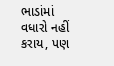ભાડાંમાં વધારો નહીં કરાય, પણ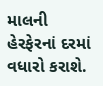માલની હેરફેરનાં દરમાં વધારો કરાશે.